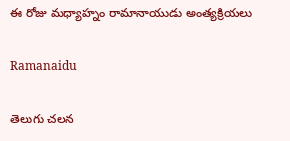ఈ రోజు మధ్యాహ్నం రామానాయుడు అంత్యక్రియలు

Ramanaidu

తెలుగు చలన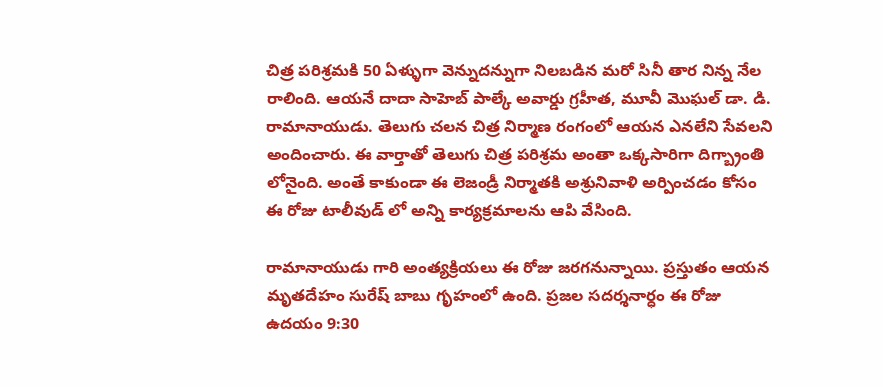చిత్ర పరిశ్రమకి 50 ఏళ్ళుగా వెన్నుదన్నుగా నిలబడిన మరో సినీ తార నిన్న నేల రాలింది. ఆయనే దాదా సాహెబ్ పాల్కే అవార్డు గ్రహీత, మూవీ మొఘల్ డా. డి. రామానాయుడు. తెలుగు చలన చిత్ర నిర్మాణ రంగంలో ఆయన ఎనలేని సేవలని అందించారు. ఈ వార్తాతో తెలుగు చిత్ర పరిశ్రమ అంతా ఒక్కసారిగా దిగ్బ్రాంతి లోనైంది. అంతే కాకుండా ఈ లెజండ్రీ నిర్మాతకి అశ్రునివాళి అర్పించడం కోసం ఈ రోజు టాలీవుడ్ లో అన్ని కార్యక్రమాలను ఆపి వేసింది.

రామానాయుడు గారి అంత్యక్రియలు ఈ రోజు జరగనున్నాయి. ప్రస్తుతం ఆయన మృతదేహం సురేష్ బాబు గృహంలో ఉంది. ప్రజల సదర్శనార్ధం ఈ రోజు ఉదయం 9:30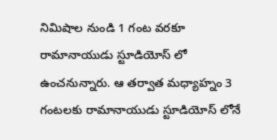నిమిషాల నుండి 1 గంట వరకూ రామానాయుడు స్టూడియోస్ లో ఉంచనున్నారు. ఆ తర్వాత మధ్యాహ్నం 3 గంటలకు రామానాయుడు స్టూడియోస్ లోనే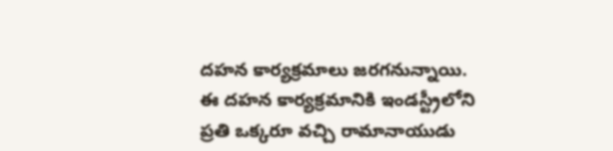దహన కార్యక్రమాలు జరగనున్నాయి. ఈ దహన కార్యక్రమానికి ఇండస్ట్రీలోని ప్రతి ఒక్కరూ వచ్చి రామానాయుడు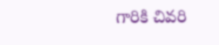గారికి చివరి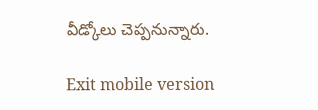వీడ్కోలు చెప్పనున్నారు.

Exit mobile version